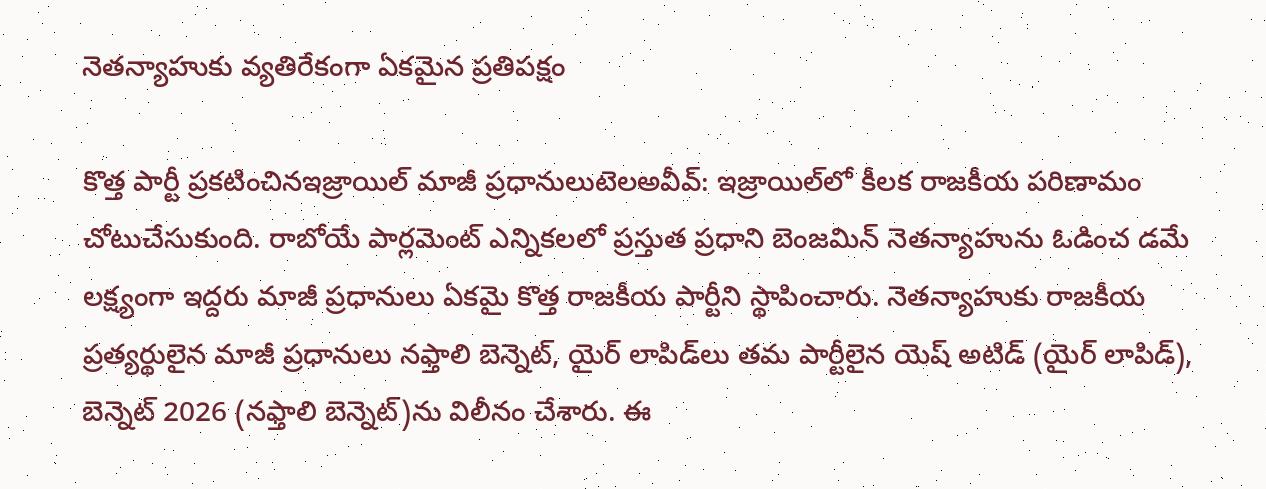నెతన్యాహుకు వ్యతిరేకంగా ఏకమైన ప్రతిపక్షం

కొత్త పార్టీ ప్రకటించినఇజ్రాయిల్ మాజీ ప్రధానులుటెలఅవీవ్: ఇజ్రాయిల్‌లో కీలక రాజకీయ పరిణామం చోటుచేసుకుంది. రాబోయే పార్లమెంట్ ఎన్నికలలో ప్రస్తుత ప్రధాని బెంజమిన్ నెతన్యాహును ఓడించ డమే లక్ష్యంగా ఇద్దరు మాజీ ప్రధానులు ఏకమై కొత్త రాజకీయ పార్టీని స్థాపించారు. నెతన్యాహుకు రాజకీయ ప్రత్యర్థులైన మాజీ ప్రధానులు నఫ్తాలి బెన్నెట్, యైర్ లాపిడ్‌లు తమ పార్టీలైన యెష్ అటిడ్ (యైర్ లాపిడ్), బెన్నెట్ 2026 (నఫ్తాలి బెన్నెట్)ను విలీనం చేశారు. ఈ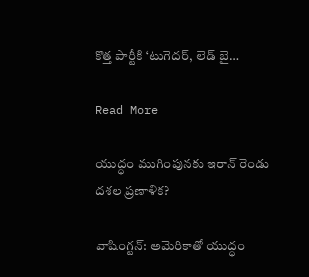కొత్త పార్టీకి ‘టుగెదర్, లెడ్ బై…

Read More

యుద్ధం ముగింపునకు ఇరాన్ రెండు దశల ప్రణాళిక?

వాషింగ్టన్: అమెరికాతో యుద్ధం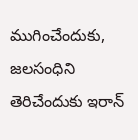ముగించేందుకు, జలసంధిని తెరిచేందుకు ఇరాన్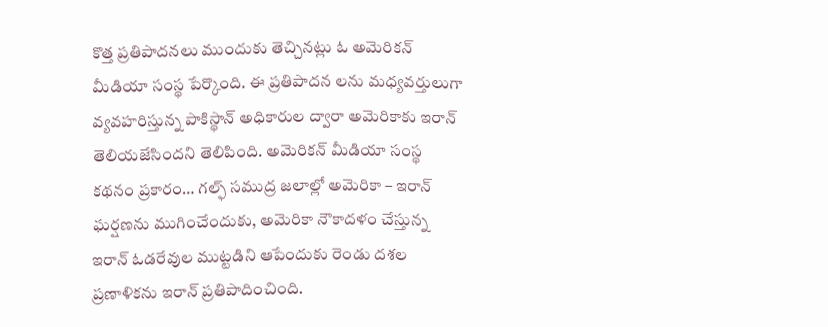కొత్త ప్రతిపాదనలు ముందుకు తెచ్చినట్లు ఓ అమెరికన్ మీడియా సంస్థ పేర్కొంది. ఈ ప్రతిపాదన లను మధ్యవర్తులుగా వ్యవహరిస్తున్న పాకిస్థాన్ అధికారుల ద్వారా అమెరికాకు ఇరాన్ తెలియజేసిందని తెలిపింది. అమెరికన్ మీడియా సంస్థ కథనం ప్రకారం… గల్ఫ్ సముద్ర జలాల్లో అమెరికా – ఇరాన్ ఘర్షణను ముగించేందుకు, అమెరికా నౌకాదళం చేస్తున్న ఇరాన్ ఓడరేవుల ముట్టడిని ఆపేందుకు రెండు దశల ప్రణాళికను ఇరాన్ ప్రతిపాదించింది.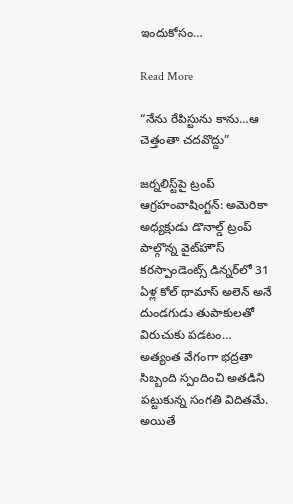ఇందుకోసం…

Read More

“నేను రేపిస్టును కాను…ఆ చెత్తంతా చదవొద్దు”

జర్నలిస్ట్‌పై ట్రంప్ ఆగ్రహంవాషింగ్టన్: అమెరికా అధ్యక్షుడు డొనాల్డ్ ట్రంప్ పాల్గొన్న వైట్‌హౌస్ కరస్పాండెంట్స్ డిన్నర్‌లో 31 ఏళ్ల కోల్ థామాస్ అలెన్ అనే దుండగుడు తుపాకులతో విరుచుకు పడటం… అత్యంత వేగంగా భద్రతా సిబ్బంది స్పందించి అతడిని పట్టుకున్న సంగతి విదితమే. అయితే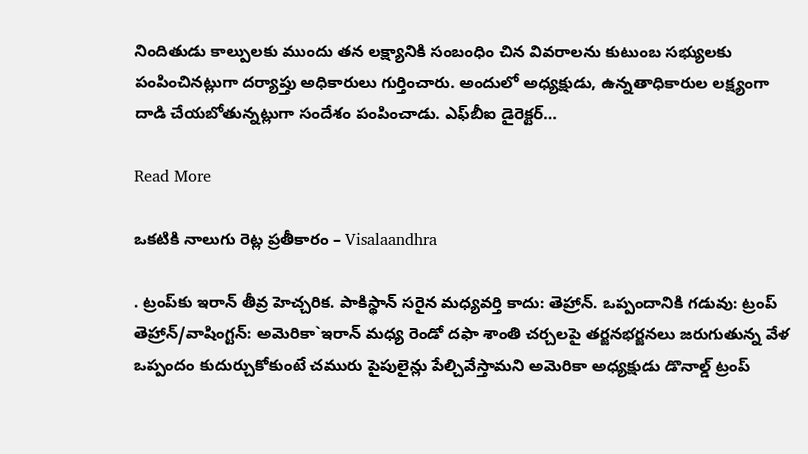నిందితుడు కాల్పులకు ముందు తన లక్ష్యానికి సంబంధిం చిన వివరాలను కుటుంబ సభ్యులకు పంపించినట్లుగా దర్యాప్తు అధికారులు గుర్తించారు. అందులో అధ్యక్షుడు, ఉన్నతాధికారుల లక్ష్యంగా దాడి చేయబోతున్నట్లుగా సందేశం పంపించాడు. ఎఫ్‌బీఐ డైరెక్టర్…

Read More

ఒకటికి నాలుగు రెట్ల ప్రతీకారం – Visalaandhra

. ట్రంప్‌కు ఇరాన్ తీవ్ర హెచ్చరిక. పాకిస్థాన్ సరైన మధ్యవర్తి కాదు: తెహ్రాన్. ఒప్పందానికి గడువు: ట్రంప్ తెహ్రాన్/వాషింగ్టన్: అమెరికా`ఇరాన్ మధ్య రెండో దఫా శాంతి చర్చలపై తర్జనభర్జనలు జరుగుతున్న వేళ ఒప్పందం కుదుర్చుకోకుంటే చమురు పైపులైన్లు పేల్చివేస్తామని అమెరికా అధ్యక్షుడు డొనాల్డ్ ట్రంప్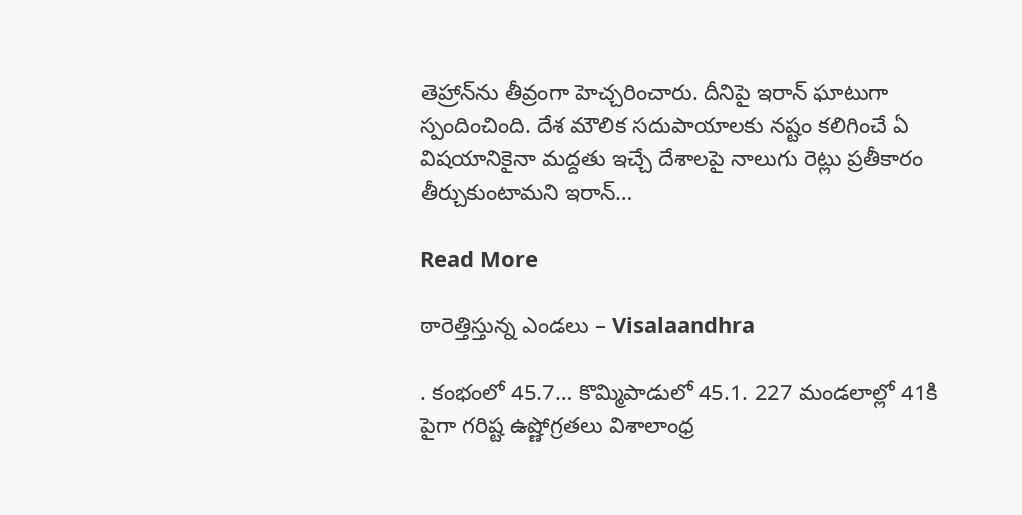తెహ్రాన్‌ను తీవ్రంగా హెచ్చరించారు. దీనిపై ఇరాన్ ఘాటుగా స్పందించింది. దేశ మౌలిక సదుపాయాలకు నష్టం కలిగించే ఏ విషయానికైనా మద్దతు ఇచ్చే దేశాలపై నాలుగు రెట్లు ప్రతీకారం తీర్చుకుంటామని ఇరాన్…

Read More

ఠారెత్తిస్తున్న ఎండలు – Visalaandhra

. కంభంలో 45.7… కొమ్మిపాడులో 45.1. 227 మండలాల్లో 41కి పైగా గరిష్ట ఉష్ణోగ్రతలు విశాలాంధ్ర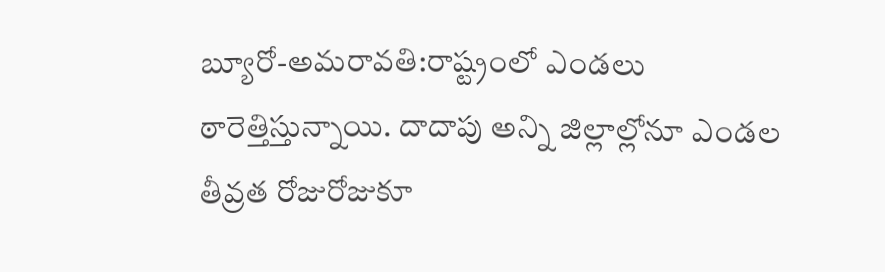బ్యూరో-అమరావతి:రాష్ట్రంలో ఎండలు ఠారెత్తిస్తున్నాయి. దాదాపు అన్ని జిల్లాల్లోనూ ఎండల తీవ్రత రోజురోజుకూ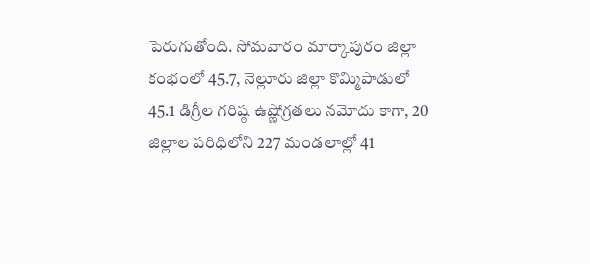పెరుగుతోంది. సోమవారం మార్కాపురం జిల్లా కంభంలో 45.7, నెల్లూరు జిల్లా కొమ్మిపాడులో 45.1 డిగ్రీల గరిష్ఠ ఉష్ణోగ్రతలు నమోదు కాగా, 20 జిల్లాల పరిధిలోని 227 మండలాల్లో 41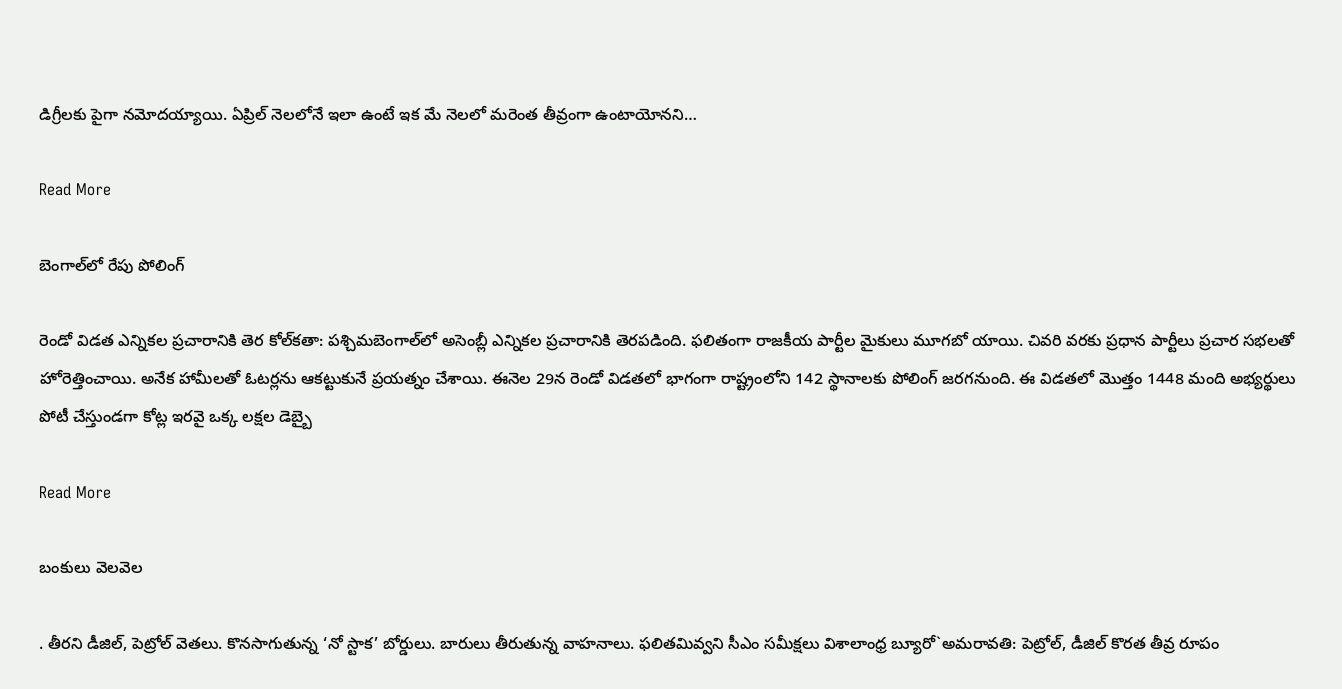డిగ్రీలకు పైగా నమోదయ్యాయి. ఏప్రిల్ నెలలోనే ఇలా ఉంటే ఇక మే నెలలో మరెంత తీవ్రంగా ఉంటాయోనని…

Read More

బెంగాల్‌లో రేపు పోలింగ్

రెండో విడత ఎన్నికల ప్రచారానికి తెర కోల్‌కతా: పశ్చిమబెంగాల్‌లో అసెంబ్లీ ఎన్నికల ప్రచారానికి తెరపడింది. ఫలితంగా రాజకీయ పార్టీల మైకులు మూగబో యాయి. చివరి వరకు ప్రధాన పార్టీలు ప్రచార సభలతో హోరెత్తించాయి. అనేక హామీలతో ఓటర్లను ఆకట్టుకునే ప్రయత్నం చేశాయి. ఈనెల 29న రెండో విడతలో భాగంగా రాష్ట్రంలోని 142 స్థానాలకు పోలింగ్ జరగనుంది. ఈ విడతలో మొత్తం 1448 మంది అభ్యర్థులు పోటీ చేస్తుండగా కోట్ల ఇరవై ఒక్క లక్షల డెబ్బై

Read More

బంకులు వెలవెల

. తీరని డీజిల్, పెట్రోల్ వెతలు. కొనసాగుతున్న ‘నో స్టాక’ బోర్డులు. బారులు తీరుతున్న వాహనాలు. ఫలితమివ్వని సీఎం సమీక్షలు విశాలాంధ్ర బ్యూరో`అమరావతి: పెట్రోల్, డీజిల్ కొరత తీవ్ర రూపం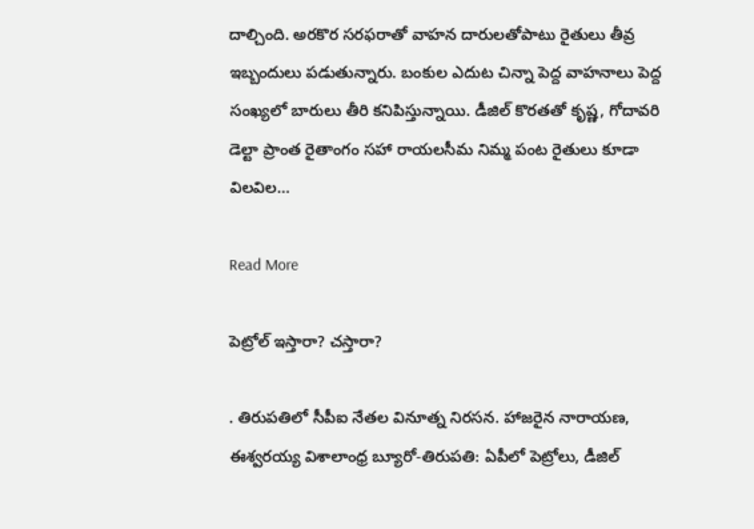దాల్చింది. అరకొర సరఫరాతో వాహన దారులతోపాటు రైతులు తీవ్ర ఇబ్బందులు పడుతున్నారు. బంకుల ఎదుట చిన్నా పెద్ద వాహనాలు పెద్ద సంఖ్యలో బారులు తీరి కనిపిస్తున్నాయి. డీజిల్ కొరతతో కృష్ణ, గోదావరి డెల్టా ప్రాంత రైతాంగం సహా రాయలసీమ నిమ్మ పంట రైతులు కూడా విలవిల…

Read More

పెట్రోల్ ఇస్తారా? చస్తారా?

. తిరుపతిలో సీపీఐ నేతల వినూత్న నిరసన. హాజరైన నారాయణ, ఈశ్వరయ్య విశాలాంధ్ర బ్యూరో-తిరుపతి: ఏపీలో పెట్రోలు, డీజిల్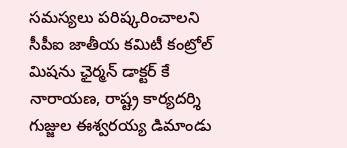సమస్యలు పరిష్కరించాలని సీపీఐ జాతీయ కమిటీ కంట్రోల్ మిషను ఛైర్మన్ డాక్టర్ కే నారాయణ, రాష్ట్ర కార్యదర్శి గుజ్జుల ఈశ్వరయ్య డిమాండు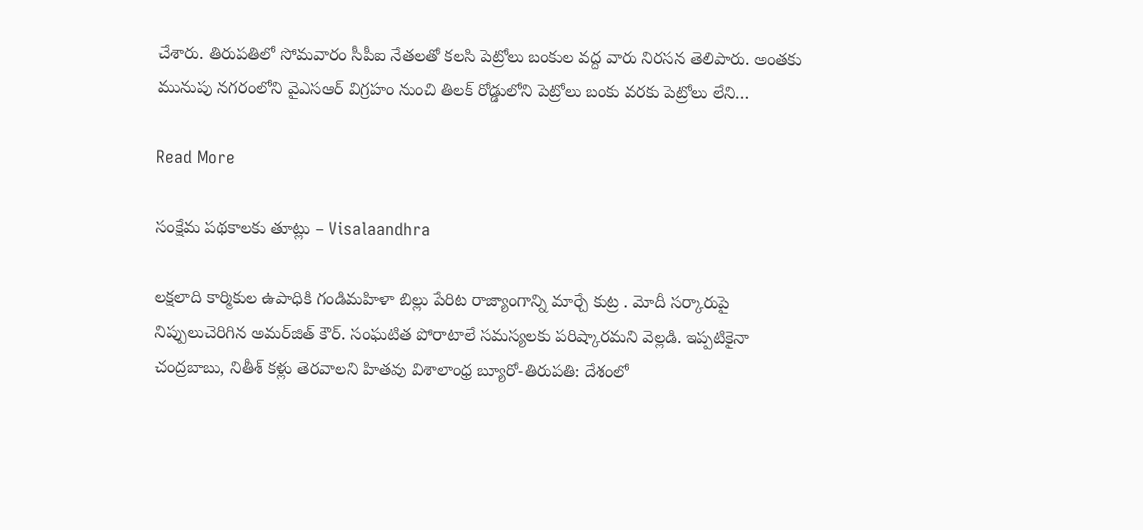చేశారు. తిరుపతిలో సోమవారం సీపీఐ నేతలతో కలసి పెట్రోలు బంకుల వద్ద వారు నిరసన తెలిపారు. అంతకు మునుపు నగరంలోని వైఎసఆర్ విగ్రహం నుంచి తిలక్ రోడ్డులోని పెట్రోలు బంకు వరకు పెట్రోలు లేని…

Read More

సంక్షేమ పథకాలకు తూట్లు – Visalaandhra

లక్షలాది కార్మికుల ఉపాధికి గండిమహిళా బిల్లు పేరిట రాజ్యాంగాన్ని మార్చే కుట్ర . మోదీ సర్కారుపై నిప్పులుచెరిగిన అమర్‌జిత్ కౌర్. సంఘటిత పోరాటాలే సమస్యలకు పరిష్కారమని వెల్లడి. ఇప్పటికైనా చంద్రబాబు, నితీశ్ కళ్లు తెరవాలని హితవు విశాలాంధ్ర బ్యూరో-తిరుపతి: దేశంలో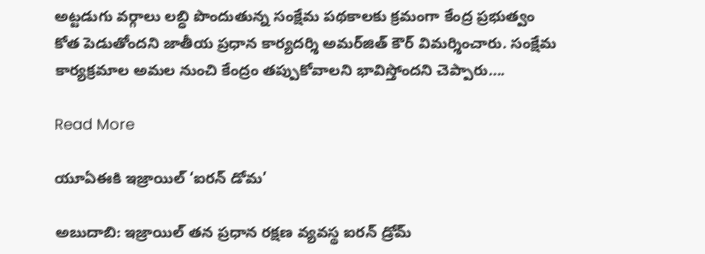అట్టడుగు వర్గాలు లబ్ధి పొందుతున్న సంక్షేమ పథకాలకు క్రమంగా కేంద్ర ప్రభుత్వం కోత పెడుతోందని జాతీయ ప్రధాన కార్యదర్శి అమర్‌జిత్ కౌర్ విమర్శించారు. సంక్షేమ కార్యక్రమాల అమల నుంచి కేంద్రం తప్పుకోవాలని భావిస్తోందని చెప్పారు….

Read More

యూఏఈకి ఇజ్రాయిల్ ‘ఐరన్ డోమ’

అబుదాబి: ఇజ్రాయిల్ తన ప్రధాన రక్షణ వ్యవస్థ ఐరన్ డ్రోమ్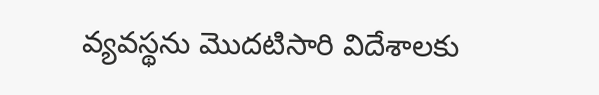వ్యవస్థను మొదటిసారి విదేశాలకు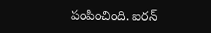పంపించింది. ఐరన్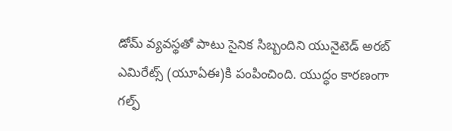డోమ్ వ్యవస్థతో పాటు సైనిక సిబ్బందిని యునైటెడ్ అరబ్ ఎమిరేట్స్ (యూఏఈ)కి పంపించింది. యుద్ధం కారణంగా గల్ఫ్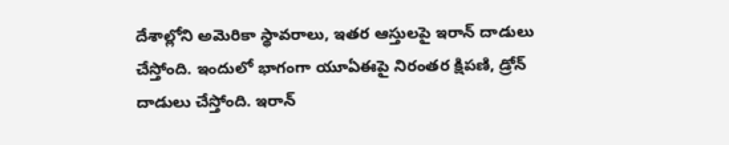దేశాల్లోని అమెరికా స్థావరాలు, ఇతర ఆస్తులపై ఇరాన్ దాడులు చేస్తోంది. ఇందులో భాగంగా యూఏఈపై నిరంతర క్షిపణి, డ్రోన్ దాడులు చేస్తోంది. ఇరాన్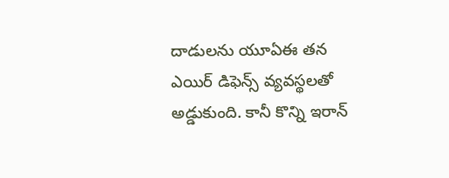దాడులను యూఏఈ తన ఎయిర్ డిఫెన్స్ వ్యవస్థలతో అడ్డుకుంది. కానీ కొన్ని ఇరాన్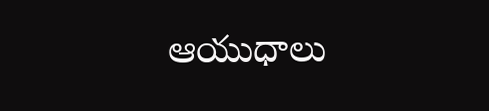ఆయుధాలు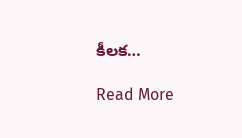కీలక…

Read More